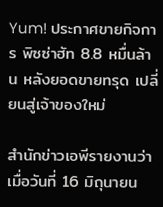Yum! ประกาศขายกิจการ พิซซ่าฮัท 8.8 หมื่นล้าน หลังยอดขายทรุด เปลี่ยนสู่เจ้าของใหม่

สำนักข่าวเอพีรายงานว่า เมื่อวันที่ 16 มิถุนายน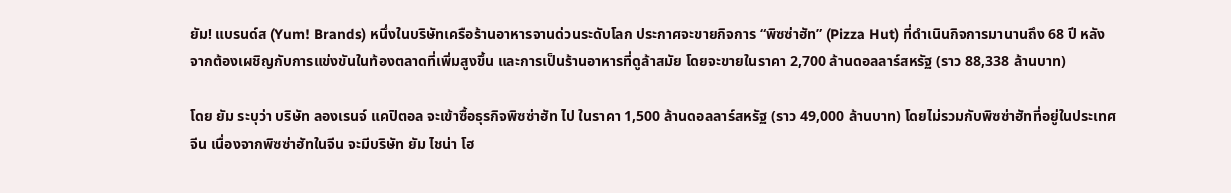ยัม! แบรนด์ส (Yum! Brands) หนึ่งในบริษัทเครือร้านอาหารจานด่วนระดับโลก ประกาศจะขายกิจการ “พิซซ่าฮัท” (Pizza Hut) ที่ดำเนินกิจการมานานถึง 68 ปี หลังจากต้องเผชิญกับการแข่งขันในท้องตลาดที่เพิ่มสูงขึ้น และการเป็นร้านอาหารที่ดูล้าสมัย โดยจะขายในราคา 2,700 ล้านดอลลาร์สหรัฐ (ราว 88,338 ล้านบาท)

โดย ยัม ระบุว่า บริษัท ลองเรนจ์ แคปิตอล จะเข้าซื้อธุรกิจพิซซ่าฮัท ไป ในราคา 1,500 ล้านดอลลาร์สหรัฐ (ราว 49,000 ล้านบาท) โดยไม่รวมกับพิซซ่าฮัทที่อยู่ในประเทศจีน เนื่องจากพิซซ่าฮัทในจีน จะมีบริษัท ยัม ไชน่า โฮ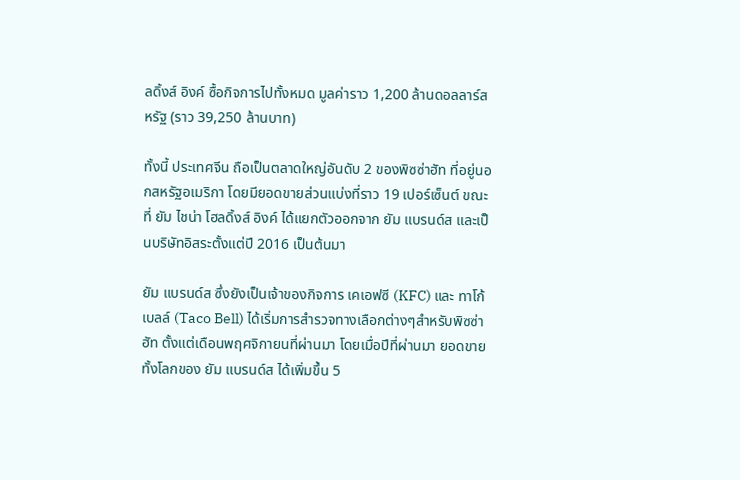ลดิ้งส์ อิงค์ ซื้อกิจการไปทั้งหมด มูลค่าราว 1,200 ล้านดอลลาร์สหรัฐ (ราว 39,250 ล้านบาท)

ทั้งนี้ ประเทศจีน ถือเป็นตลาดใหญ่อันดับ 2 ของพิซซ่าฮัท ที่อยู่นอกสหรัฐอเมริกา โดยมียอดขายส่วนแบ่งที่ราว 19 เปอร์เซ็นต์ ขณะที่ ยัม ไชน่า โฮลดิ้งส์ อิงค์ ได้แยกตัวออกจาก ยัม แบรนด์ส และเป็นบริษัทอิสระตั้งแต่ปี 2016 เป็นต้นมา

ยัม แบรนด์ส ซึ่งยังเป็นเจ้าของกิจการ เคเอฟซี (KFC) และ ทาโก้ เบลล์ (Taco Bell) ได้เริ่มการสำรวจทางเลือกต่างๆสำหรับพิซซ่าฮัท ตั้งแต่เดือนพฤศจิกายนที่ผ่านมา โดยเมื่อปีที่ผ่านมา ยอดขายทั้งโลกของ ยัม แบรนด์ส ได้เพิ่มขึ้น 5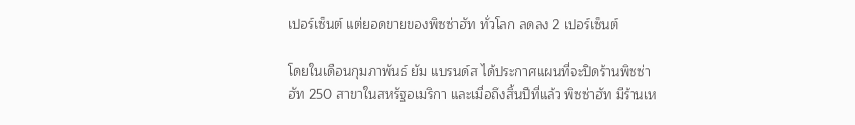เปอร์เซ็นต์ แต่ยอดขายของพิซซ่าฮัท ทั่วโลก ลดลง 2 เปอร์เซ็นต์

โดยในเดือนกุมภาพันธ์ ยัม แบรนด์ส ได้ประกาศแผนที่จะปิดร้านพิซซ่าฮัท 250 สาขาในสหรัฐอเมริกา และเมื่อถึงสิ้นปีที่แล้ว พิซซ่าฮัท มีร้านเห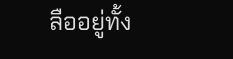ลืออยู่ทั้ง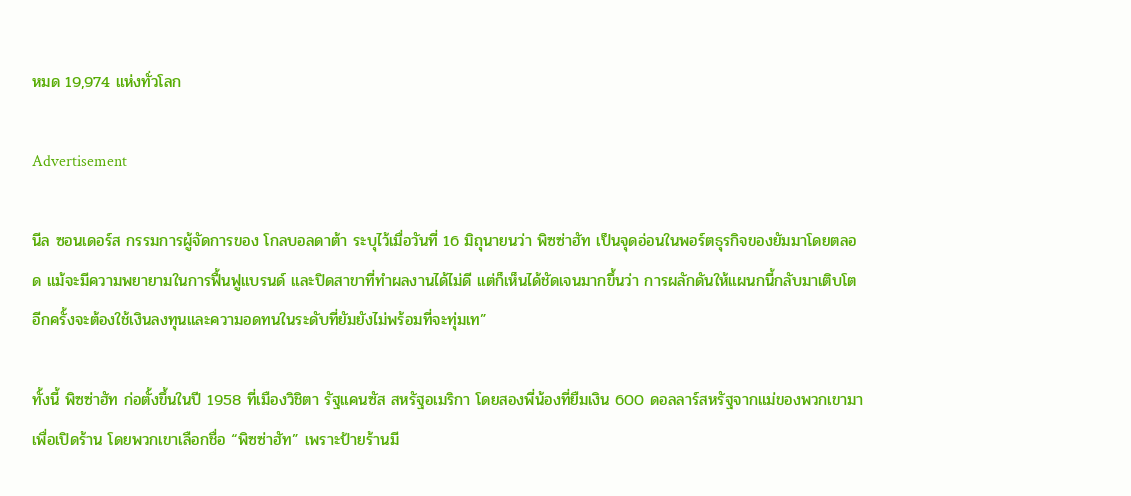หมด 19,974 แห่งทั่วโลก

Advertisement

นีล ซอนเดอร์ส กรรมการผู้จัดการของ โกลบอลดาต้า ระบุไว้เมื่อวันที่ 16 มิถุนายนว่า พิซซ่าฮัท เป็นจุดอ่อนในพอร์ตธุรกิจของยัมมาโดยตลอด แม้จะมีความพยายามในการฟื้นฟูแบรนด์ และปิดสาขาที่ทำผลงานได้ไม่ดี แต่ก็เห็นได้ชัดเจนมากขึ้นว่า การผลักดันให้แผนกนี้กลับมาเติบโตอีกครั้งจะต้องใช้เงินลงทุนและความอดทนในระดับที่ยัมยังไม่พร้อมที่จะทุ่มเท”

ทั้งนี้ พิซซ่าฮัท ก่อตั้งขึ้นในปี 1958 ที่เมืองวิชิตา รัฐแคนซัส สหรัฐอเมริกา โดยสองพี่น้องที่ยืมเงิน 600 ดอลลาร์สหรัฐจากแม่ของพวกเขามาเพื่อเปิดร้าน โดยพวกเขาเลือกชื่อ “พิซซ่าฮัท” เพราะป้ายร้านมี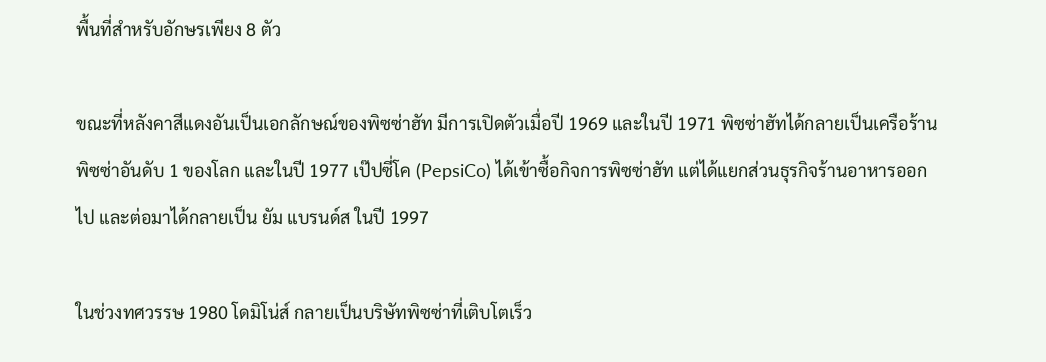พื้นที่สำหรับอักษรเพียง 8 ตัว

ขณะที่หลังคาสีแดงอันเป็นเอกลักษณ์ของพิซซ่าฮัท มีการเปิดตัวเมื่อปี 1969 และในปี 1971 พิซซ่าฮัทได้กลายเป็นเครือร้านพิซซ่าอันดับ 1 ของโลก และในปี 1977 เป๊ปซี่โค (PepsiCo) ได้เข้าซื้อกิจการพิซซ่าฮัท แต่ได้แยกส่วนธุรกิจร้านอาหารออกไป และต่อมาได้กลายเป็น ยัม แบรนด์ส ในปี 1997

ในช่วงทศวรรษ 1980 โดมิโน่ส์ กลายเป็นบริษัทพิซซ่าที่เติบโตเร็ว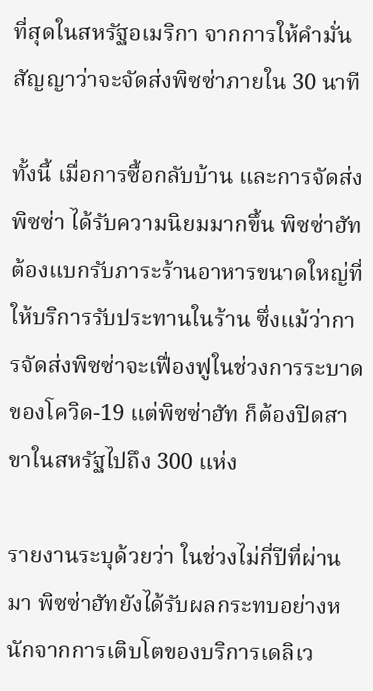ที่สุดในสหรัฐอเมริกา จากการให้คำมั่นสัญญาว่าจะจัดส่งพิซซ่าภายใน 30 นาที

ทั้งนี้ เมื่อการซื้อกลับบ้าน และการจัดส่งพิซซ่า ได้รับความนิยมมากขึ้น พิซซ่าฮัท ต้องแบกรับภาระร้านอาหารขนาดใหญ่ที่ให้บริการรับประทานในร้าน ซึ่งแม้ว่าการจัดส่งพิซซ่าจะเฟื่องฟูในช่วงการระบาดของโควิด-19 แต่พิซซ่าฮัท ก็ต้องปิดสาขาในสหรัฐไปถึง 300 แห่ง

รายงานระบุด้วยว่า ในช่วงไม่กี่ปีที่ผ่านมา พิซซ่าฮัทยังได้รับผลกระทบอย่างหนักจากการเติบโตของบริการเดลิเว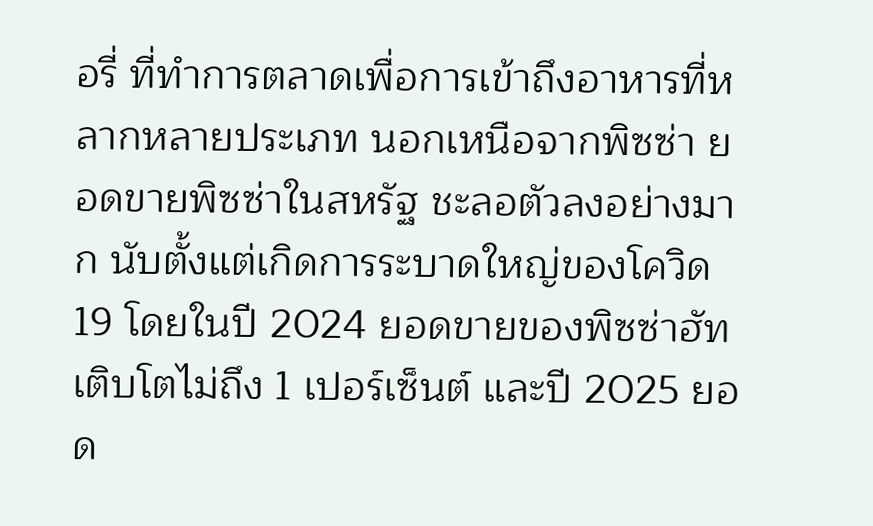อรี่ ที่ทำการตลาดเพื่อการเข้าถึงอาหารที่หลากหลายประเภท นอกเหนือจากพิซซ่า ยอดขายพิซซ่าในสหรัฐ ชะลอตัวลงอย่างมาก นับตั้งแต่เกิดการระบาดใหญ่ของโควิด19 โดยในปี 2024 ยอดขายของพิซซ่าฮัทเติบโตไม่ถึง 1 เปอร์เซ็นต์ และปี 2025 ยอด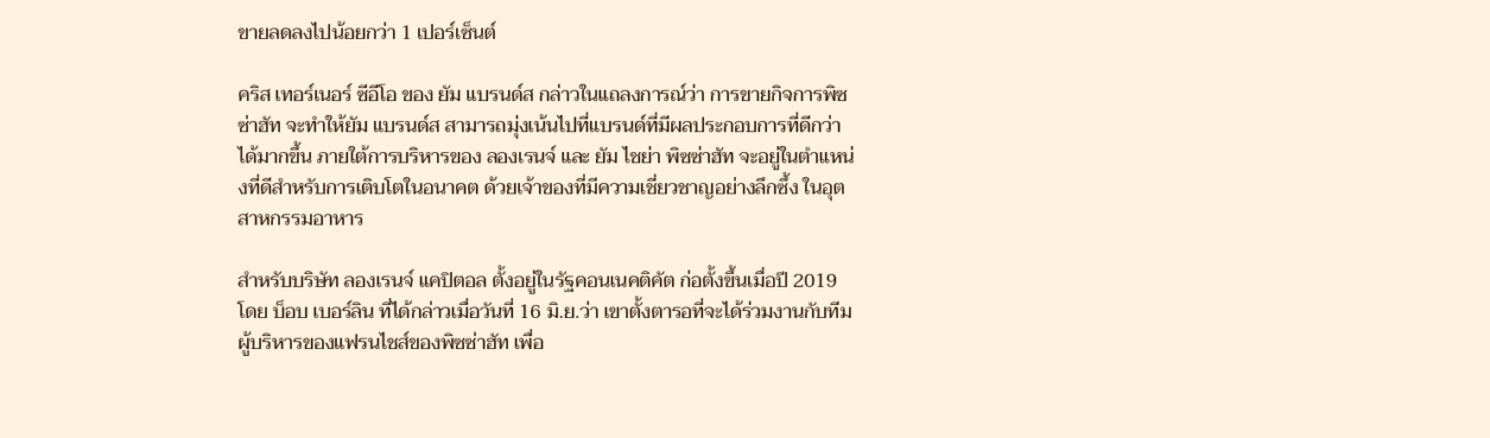ขายลดลงไปน้อยกว่า 1 เปอร์เซ็นต์

คริส เทอร์เนอร์ ซีอีโอ ของ ยัม แบรนด์ส กล่าวในแถลงการณ์ว่า การขายกิจการพิซซ่าฮัท จะทำให้ยัม แบรนด์ส สามารถมุ่งเน้นไปที่แบรนด์ที่มีผลประกอบการที่ดีกว่าได้มากขึ้น ภายใต้การบริหารของ ลองเรนจ์ และ ยัม ไชย่า พิซซ่าฮัท จะอยู่ในตำแหน่งที่ดีสำหรับการเติบโตในอนาคต ด้วยเจ้าของที่มีความเชี่ยวชาญอย่างลึกซึ้ง ในอุตสาหกรรมอาหาร

สำหรับบริษัท ลองเรนจ์ แคปิตอล ตั้งอยู่ในรัฐคอนเนคติคัต ก่อตั้งขึ้นเมื่อปี 2019 โดย บ็อบ เบอร์ลิน ที่ได้กล่าวเมื่อวันที่ 16 มิ.ย.ว่า เขาตั้งตารอที่จะได้ร่วมงานกับทีมผู้บริหารของแฟรนไชส์ของพิซซ่าฮัท เพื่อ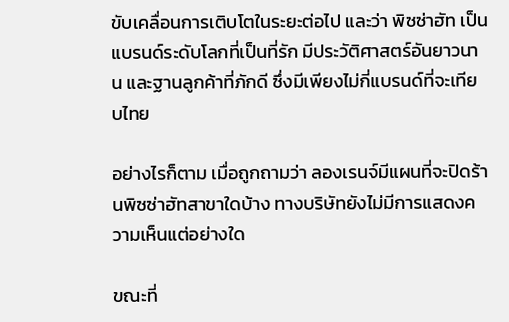ขับเคลื่อนการเติบโตในระยะต่อไป และว่า พิซซ่าฮัท เป็นแบรนด์ระดับโลกที่เป็นที่รัก มีประวัติศาสตร์อันยาวนาน และฐานลูกค้าที่ภักดี ซึ่งมีเพียงไม่กี่แบรนด์ที่จะเทียบไทย

อย่างไรก็ตาม เมื่อถูกถามว่า ลองเรนจ์มีแผนที่จะปิดร้านพิซซ่าฮัทสาขาใดบ้าง ทางบริษัทยังไม่มีการแสดงความเห็นแต่อย่างใด

ขณะที่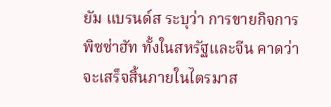ยัม แบรนด์ส ระบุว่า การขายกิจการพิซซ่าฮัท ทั้งในสหรัฐและจีน คาดว่าจะเสร็จสิ้นภายในไตรมาส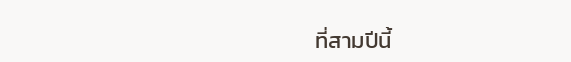ที่สามปีนี้